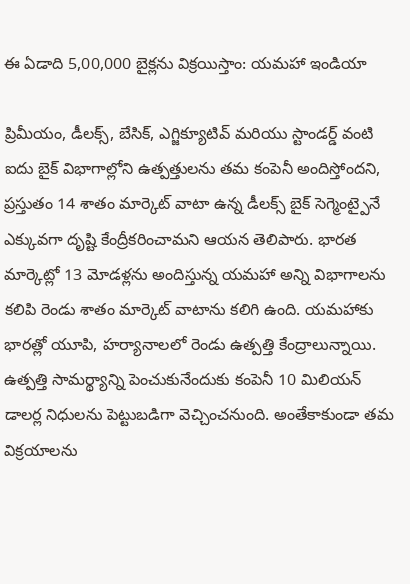ఈ ఏడాది 5,00,000 బైక్లను విక్రయిస్తాం: యమహా ఇండియా

ప్రిమీయం, డీలక్స్, బేసిక్, ఎగ్జిక్యూటివ్ మరియు స్టాండర్డ్ వంటి ఐదు బైక్ విభాగాల్లోని ఉత్పత్తులను తమ కంపెనీ అందిస్తోందని, ప్రస్తుతం 14 శాతం మార్కెట్ వాటా ఉన్న డీలక్స్ బైక్ సెగ్మెంట్పైనే ఎక్కువగా దృష్టి కేంద్రీకరించామని ఆయన తెలిపారు. భారత మార్కెట్లో 13 మోడళ్లను అందిస్తున్న యమహా అన్ని విభాగాలను కలిపి రెండు శాతం మార్కెట్ వాటాను కలిగి ఉంది. యమహాకు భారత్లో యూపి, హర్యానాలలో రెండు ఉత్పత్తి కేంద్రాలున్నాయి. ఉత్పత్తి సామర్థ్యాన్ని పెంచుకునేందుకు కంపెనీ 10 మిలియన్ డాలర్ల నిధులను పెట్టుబడిగా వెచ్చించనుంది. అంతేకాకుండా తమ విక్రయాలను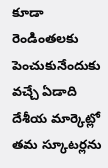కూడా రెండింతలకు పెంచుకునేందుకు వచ్చే ఏడాది దేశీయ మార్కెట్లో తమ స్కూటర్లను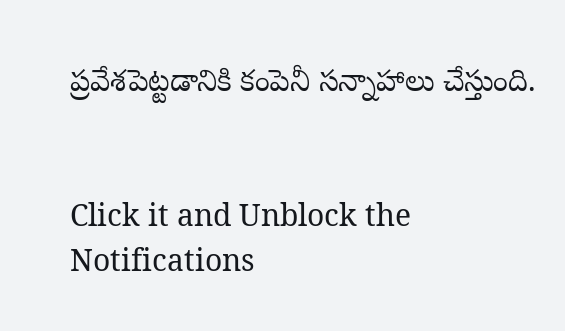ప్రవేశపెట్టడానికి కంపెనీ సన్నాహాలు చేస్తుంది.


Click it and Unblock the Notifications